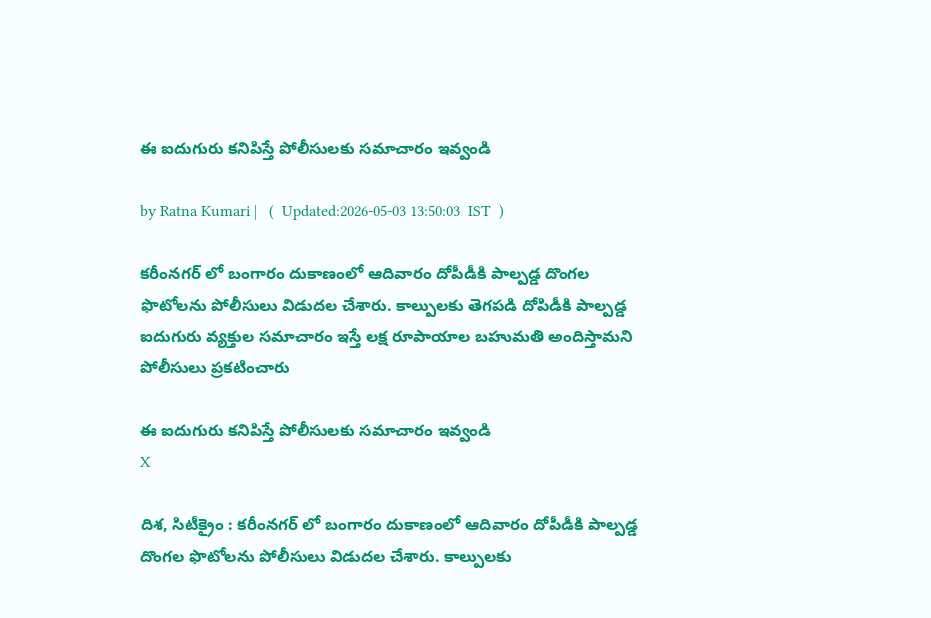ఈ ఐదుగురు క‌నిపిస్తే పోలీసుల‌కు స‌మాచారం ఇవ్వండి

by Ratna Kumari |   (  Updated:2026-05-03 13:50:03  IST  )

కరీంనగర్ లో బంగారం దుకాణంలో ఆదివారం దోపీడీకి పాల్పడ్డ దొంగల ఫొటోలను పోలీసులు విడుదల చేశారు. కాల్పులకు తెగపడి దోపిడీకి పాల్పడ్డ ఐదుగురు వ్యక్తుల సమాచారం ఇస్తే లక్ష రూపాయాల బహుమతి అందిస్తామని పోలీసులు ప్రకటించారు

ఈ ఐదుగురు క‌నిపిస్తే పోలీసుల‌కు స‌మాచారం ఇవ్వండి
X

దిశ, సిటీక్రైం : కరీంనగర్ లో బంగారం దుకాణంలో ఆదివారం దోపీడీకి పాల్పడ్డ దొంగల ఫొటోలను పోలీసులు విడుదల చేశారు. కాల్పులకు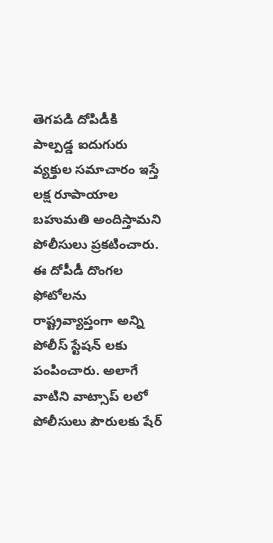తెగపడి దోపిడీకి పాల్పడ్డ ఐదుగురు వ్యక్తుల సమాచారం ఇస్తే లక్ష రూపాయాల బహుమతి అందిస్తామని పోలీసులు ప్రకటించారు. ఈ దోపీడీ దొంగల ఫోటోలను రాష్ట్రవ్యాప్తంగా అన్ని పోలీస్ స్టేషన్ లకు పంపించారు. అలాగే వాటిని వాట్సాప్ లలో పోలీసులు పౌరులకు షేర్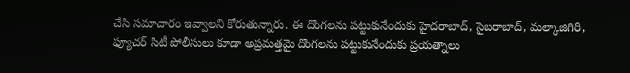చేసి సమాచారం ఇవ్వాలని కోరుతున్నారు. ఈ దొంగలను పట్టుకునేందుకు హైదరాబాద్, సైబరాబాద్, మల్కాజిగిరి, ఫ్యూచర్ సిటీ పోలీసులు కూడా అప్రమత్తమై దొంగలను పట్టుకునేందుకు ప్రయత్నాలు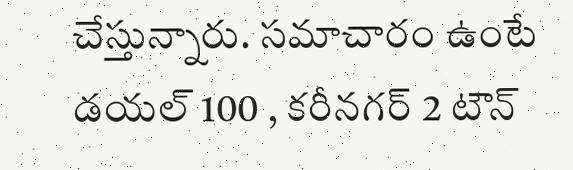చేస్తున్నారు. సమాచారం ఉంటే డయల్ 100 , కరీనగర్ 2 టౌన్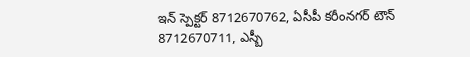ఇన్ స్పెక్ట‌ర్ 8712670762, ఏసీపీ కరీంనగర్ టౌన్ 8712670711, ఎస్బీ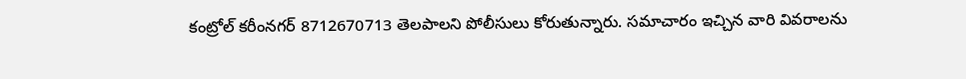కంట్రోల్ కరీంనగర్ 8712670713 తెలపాలని పోలీసులు కోరుతున్నారు. సమాచారం ఇచ్చిన వారి వివరాలను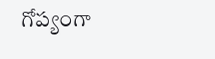గోప్యంగా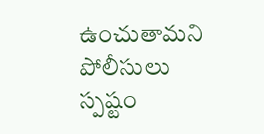ఉంచుతామ‌ని పోలీసులు స్పష్టం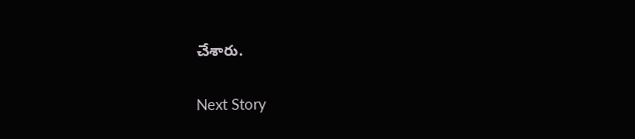చేశారు.

Next Story